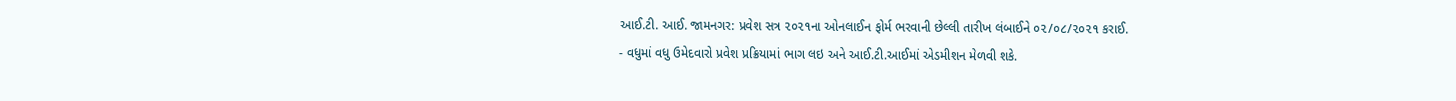આઈ.ટી. આઈ. જામનગર: પ્રવેશ સત્ર ૨૦૨૧ના ઓનલાઈન ફોર્મ ભરવાની છેલ્લી તારીખ લંબાઈને ૦૨/૦૮/૨૦૨૧ કરાઈ.
- વધુમાં વધુ ઉમેદવારો પ્રવેશ પ્રક્રિયામાં ભાગ લઇ અને આઈ.ટી.આઈમાં એડમીશન મેળવી શકે.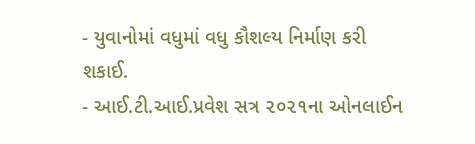- યુવાનોમાં વધુમાં વધુ કૌશલ્ય નિર્માણ કરી શકાઈ.
- આઈ.ટી.આઈ.પ્રવેશ સત્ર ૨૦૨૧ના ઓનલાઈન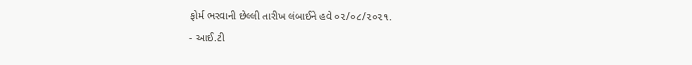ફોર્મ ભરવાની છેલ્લી તારીખ લંબાઈને હવે ૦૨/૦૮/૨૦૨૧.
- આઈ.ટી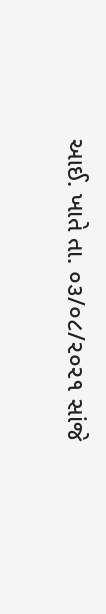આઈ. ખાતે તા. ૦૩/૦૮/૨૦૨૧ સાંજે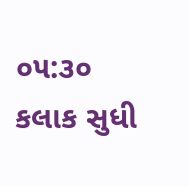૦૫:૩૦ કલાક સુધી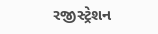રજીસ્ટ્રેશન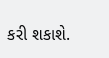કરી શકાશે.